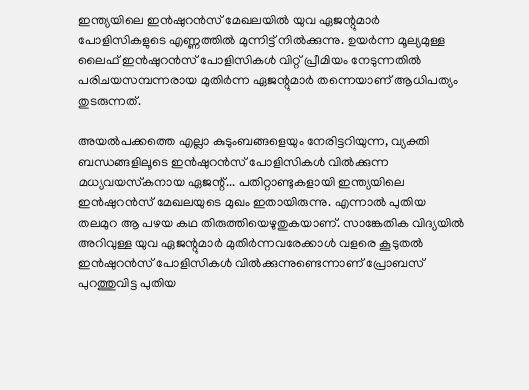ഇന്ത്യയിലെ ഇന്‍ഷുറന്‍സ് മേഖലയില്‍ യുവ ഏജന്റുമാര്‍ പോളിസികളുടെ എണ്ണത്തില്‍ മുന്നിട്ട് നില്‍ക്കുന്നു. ഉയര്‍ന്ന മൂല്യമുള്ള ലൈഫ് ഇന്‍ഷുറന്‍സ് പോളിസികള്‍ വിറ്റ് പ്രീമിയം നേടുന്നതില്‍ പരിചയസമ്പന്നരായ മുതിര്‍ന്ന ഏജന്റുമാര്‍ തന്നെയാണ് ആധിപത്യം തുടരുന്നത്.

അയല്‍പക്കത്തെ എല്ലാ കുടുംബങ്ങളെയും നേരിട്ടറിയുന്ന, വ്യക്തി ബന്ധങ്ങളിലൂടെ ഇന്‍ഷുറന്‍സ് പോളിസികള്‍ വില്‍ക്കുന്ന മധ്യവയസ്‌കനായ ഏജന്റ്... പതിറ്റാണ്ടുകളായി ഇന്ത്യയിലെ ഇന്‍ഷുറന്‍സ് മേഖലയുടെ മുഖം ഇതായിരുന്നു. എന്നാല്‍ പുതിയ തലമുറ ആ പഴയ കഥ തിരുത്തിയെഴുതുകയാണ്. സാങ്കേതിക വിദ്യയില്‍ അറിവുള്ള യുവ ഏജന്റുമാര്‍ മുതിര്‍ന്നവരേക്കാള്‍ വളരെ കൂടുതല്‍ ഇന്‍ഷുറന്‍സ് പോളിസികള്‍ വില്‍ക്കുന്നുണ്ടെന്നാണ് പ്രോബസ് പുറത്തുവിട്ട പുതിയ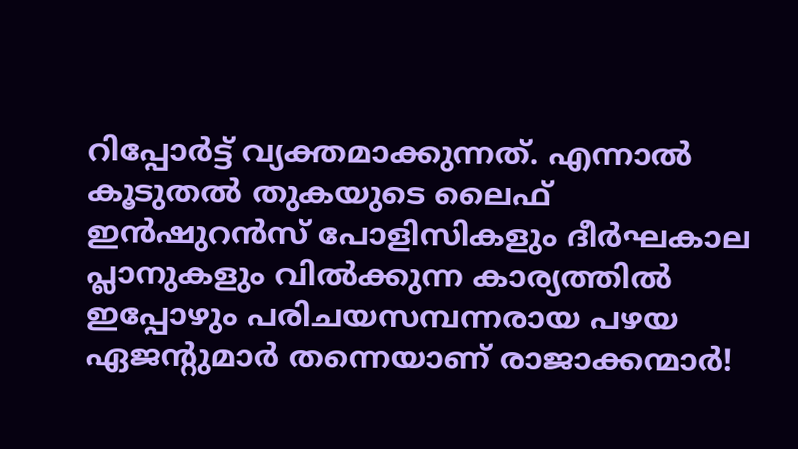റിപ്പോര്‍ട്ട് വ്യക്തമാക്കുന്നത്. എന്നാല്‍ കൂടുതല്‍ തുകയുടെ ലൈഫ് ഇന്‍ഷുറന്‍സ് പോളിസികളും ദീര്‍ഘകാല പ്ലാനുകളും വില്‍ക്കുന്ന കാര്യത്തില്‍ ഇപ്പോഴും പരിചയസമ്പന്നരായ പഴയ ഏജന്റുമാര്‍ തന്നെയാണ് രാജാക്കന്മാര്‍!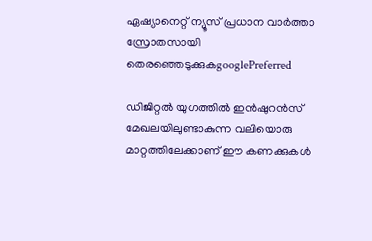ഏഷ്യാനെറ്റ് ന്യൂസ് പ്രധാന വാർത്താ സ്രോതസായി തെരഞ്ഞെടുക്കുകgooglePreferred

ഡിജിറ്റല്‍ യുഗത്തില്‍ ഇന്‍ഷുറന്‍സ് മേഖലയിലുണ്ടാകുന്ന വലിയൊരു മാറ്റത്തിലേക്കാണ് ഈ കണക്കുകള്‍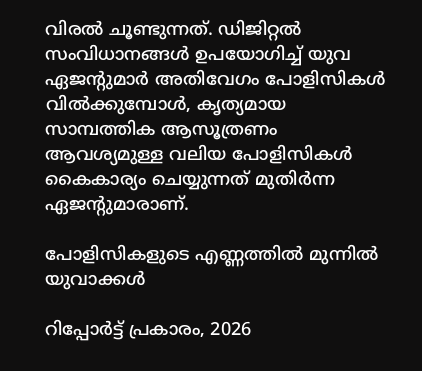വിരല്‍ ചൂണ്ടുന്നത്. ഡിജിറ്റല്‍ സംവിധാനങ്ങള്‍ ഉപയോഗിച്ച് യുവ ഏജന്റുമാര്‍ അതിവേഗം പോളിസികള്‍ വില്‍ക്കുമ്പോള്‍, കൃത്യമായ സാമ്പത്തിക ആസൂത്രണം ആവശ്യമുള്ള വലിയ പോളിസികള്‍ കൈകാര്യം ചെയ്യുന്നത് മുതിര്‍ന്ന ഏജന്റുമാരാണ്.

പോളിസികളുടെ എണ്ണത്തില്‍ മുന്നില്‍ യുവാക്കള്‍

റിപ്പോര്‍ട്ട് പ്രകാരം, 2026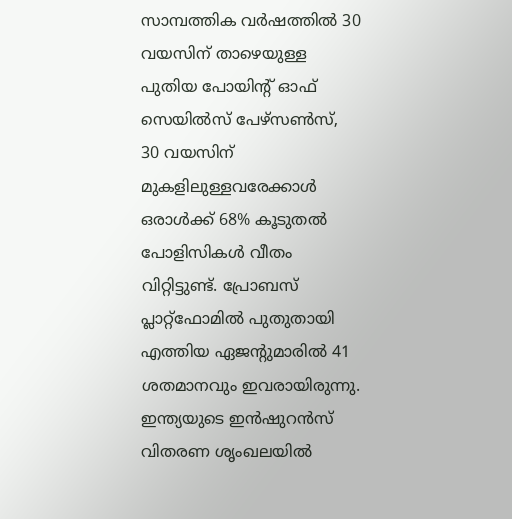സാമ്പത്തിക വര്‍ഷത്തില്‍ 30 വയസിന് താഴെയുള്ള പുതിയ പോയിന്റ് ഓഫ് സെയില്‍സ് പേഴ്സണ്‍സ്, 30 വയസിന് മുകളിലുള്ളവരേക്കാള്‍ ഒരാള്‍ക്ക് 68% കൂടുതല്‍ പോളിസികള്‍ വീതം വിറ്റിട്ടുണ്ട്. പ്രോബസ് പ്ലാറ്റ്ഫോമില്‍ പുതുതായി എത്തിയ ഏജന്റുമാരില്‍ 41 ശതമാനവും ഇവരായിരുന്നു. ഇന്ത്യയുടെ ഇന്‍ഷുറന്‍സ് വിതരണ ശൃംഖലയില്‍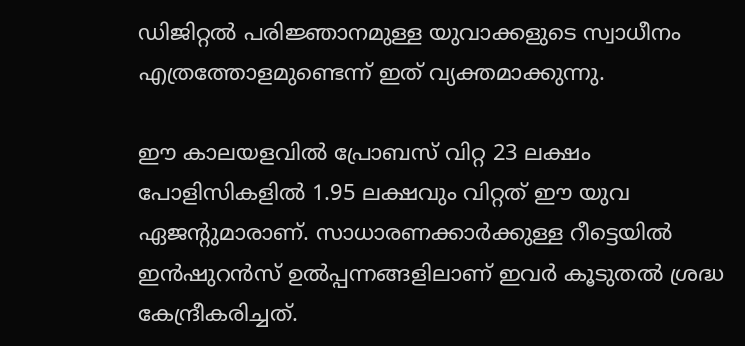ഡിജിറ്റല്‍ പരിജ്ഞാനമുള്ള യുവാക്കളുടെ സ്വാധീനം എത്രത്തോളമുണ്ടെന്ന് ഇത് വ്യക്തമാക്കുന്നു.

ഈ കാലയളവില്‍ പ്രോബസ് വിറ്റ 23 ലക്ഷം പോളിസികളില്‍ 1.95 ലക്ഷവും വിറ്റത് ഈ യുവ ഏജന്റുമാരാണ്. സാധാരണക്കാര്‍ക്കുള്ള റീട്ടെയില്‍ ഇന്‍ഷുറന്‍സ് ഉല്‍പ്പന്നങ്ങളിലാണ് ഇവര്‍ കൂടുതല്‍ ശ്രദ്ധ കേന്ദ്രീകരിച്ചത്.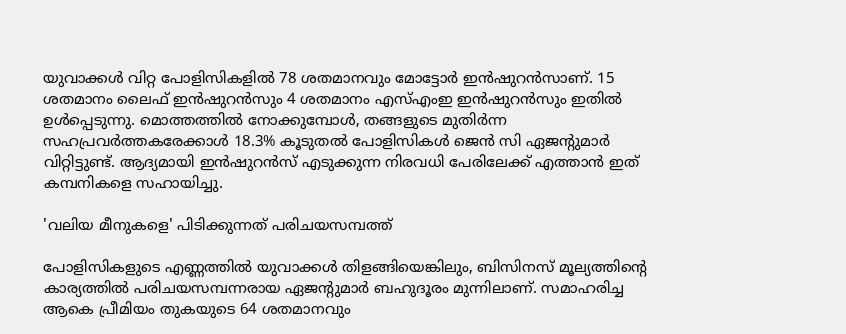യുവാക്കള്‍ വിറ്റ പോളിസികളില്‍ 78 ശതമാനവും മോട്ടോര്‍ ഇന്‍ഷുറന്‍സാണ്. 15 ശതമാനം ലൈഫ് ഇന്‍ഷുറന്‍സും 4 ശതമാനം എസ്എംഇ ഇന്‍ഷുറന്‍സും ഇതില്‍ ഉള്‍പ്പെടുന്നു. മൊത്തത്തില്‍ നോക്കുമ്പോള്‍, തങ്ങളുടെ മുതിര്‍ന്ന സഹപ്രവര്‍ത്തകരേക്കാള്‍ 18.3% കൂടുതല്‍ പോളിസികള്‍ ജെന്‍ സി ഏജന്റുമാര്‍ വിറ്റിട്ടുണ്ട്. ആദ്യമായി ഇന്‍ഷുറന്‍സ് എടുക്കുന്ന നിരവധി പേരിലേക്ക് എത്താന്‍ ഇത് കമ്പനികളെ സഹായിച്ചു.

'വലിയ മീനുകളെ' പിടിക്കുന്നത് പരിചയസമ്പത്ത്

പോളിസികളുടെ എണ്ണത്തില്‍ യുവാക്കള്‍ തിളങ്ങിയെങ്കിലും, ബിസിനസ് മൂല്യത്തിന്റെ കാര്യത്തില്‍ പരിചയസമ്പന്നരായ ഏജന്റുമാര്‍ ബഹുദൂരം മുന്നിലാണ്. സമാഹരിച്ച ആകെ പ്രീമിയം തുകയുടെ 64 ശതമാനവും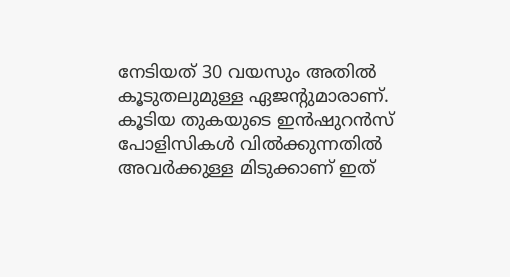നേടിയത് 30 വയസും അതില്‍ കൂടുതലുമുള്ള ഏജന്റുമാരാണ്. കൂടിയ തുകയുടെ ഇന്‍ഷുറന്‍സ് പോളിസികള്‍ വില്‍ക്കുന്നതില്‍ അവര്‍ക്കുള്ള മിടുക്കാണ് ഇത്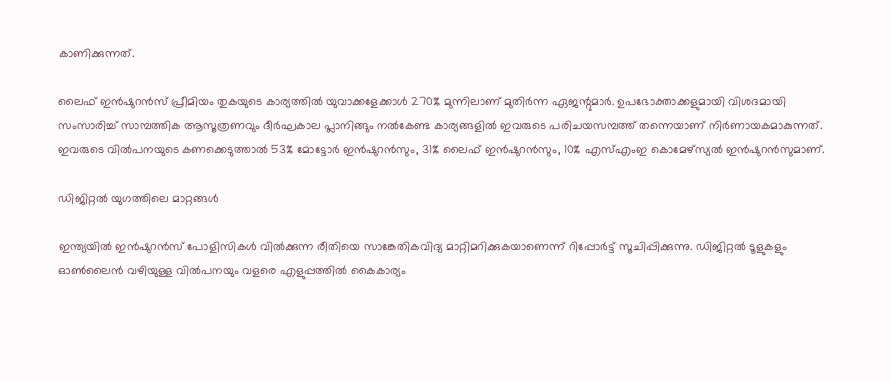കാണിക്കുന്നത്.

ലൈഫ് ഇന്‍ഷുറന്‍സ് പ്രീമിയം തുകയുടെ കാര്യത്തില്‍ യുവാക്കളേക്കാള്‍ 270% മുന്നിലാണ് മുതിര്‍ന്ന ഏജന്റുമാര്‍. ഉപഭോക്താക്കളുമായി വിശദമായി സംസാരിച്ച് സാമ്പത്തിക ആസൂത്രണവും ദീര്‍ഘകാല പ്ലാനിങ്ങും നല്‍കേണ്ട കാര്യങ്ങളില്‍ ഇവരുടെ പരിചയസമ്പത്ത് തന്നെയാണ് നിര്‍ണായകമാകുന്നത്. ഇവരുടെ വില്‍പനയുടെ കണക്കെടുത്താല്‍ 53% മോട്ടോര്‍ ഇന്‍ഷുറന്‍സും, 31% ലൈഫ് ഇന്‍ഷുറന്‍സും, 10% എസ്എംഇ കൊമേഴ്‌സ്യല്‍ ഇന്‍ഷുറന്‍സുമാണ്.

ഡിജിറ്റല്‍ യുഗത്തിലെ മാറ്റങ്ങള്‍

ഇന്ത്യയില്‍ ഇന്‍ഷുറന്‍സ് പോളിസികള്‍ വില്‍ക്കുന്ന രീതിയെ സാങ്കേതികവിദ്യ മാറ്റിമറിക്കുകയാണെന്ന് റിപ്പോര്‍ട്ട് സൂചിപ്പിക്കുന്നു. ഡിജിറ്റല്‍ ടൂളുകളും ഓണ്‍ലൈന്‍ വഴിയുള്ള വില്‍പനയും വളരെ എളുപ്പത്തില്‍ കൈകാര്യം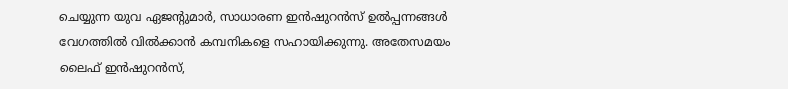ചെയ്യുന്ന യുവ ഏജന്റുമാര്‍, സാധാരണ ഇന്‍ഷുറന്‍സ് ഉല്‍പ്പന്നങ്ങള്‍ വേഗത്തില്‍ വില്‍ക്കാന്‍ കമ്പനികളെ സഹായിക്കുന്നു. അതേസമയം ലൈഫ് ഇന്‍ഷുറന്‍സ്,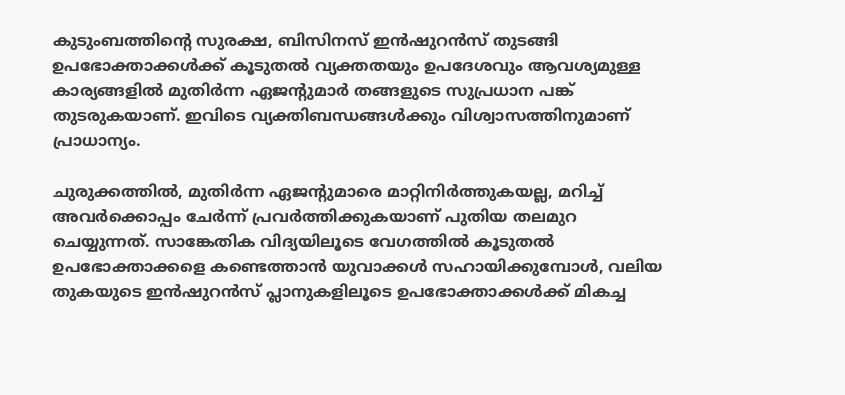കുടുംബത്തിന്റെ സുരക്ഷ, ബിസിനസ് ഇന്‍ഷുറന്‍സ് തുടങ്ങി ഉപഭോക്താക്കള്‍ക്ക് കൂടുതല്‍ വ്യക്തതയും ഉപദേശവും ആവശ്യമുള്ള കാര്യങ്ങളില്‍ മുതിര്‍ന്ന ഏജന്റുമാര്‍ തങ്ങളുടെ സുപ്രധാന പങ്ക് തുടരുകയാണ്. ഇവിടെ വ്യക്തിബന്ധങ്ങള്‍ക്കും വിശ്വാസത്തിനുമാണ് പ്രാധാന്യം.

ചുരുക്കത്തില്‍, മുതിര്‍ന്ന ഏജന്റുമാരെ മാറ്റിനിര്‍ത്തുകയല്ല, മറിച്ച് അവര്‍ക്കൊപ്പം ചേര്‍ന്ന് പ്രവര്‍ത്തിക്കുകയാണ് പുതിയ തലമുറ ചെയ്യുന്നത്. സാങ്കേതിക വിദ്യയിലൂടെ വേഗത്തില്‍ കൂടുതല്‍ ഉപഭോക്താക്കളെ കണ്ടെത്താന്‍ യുവാക്കള്‍ സഹായിക്കുമ്പോള്‍, വലിയ തുകയുടെ ഇന്‍ഷുറന്‍സ് പ്ലാനുകളിലൂടെ ഉപഭോക്താക്കള്‍ക്ക് മികച്ച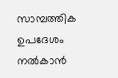സാമ്പത്തിക ഉപദേശം നല്‍കാന്‍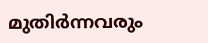മുതിര്‍ന്നവരും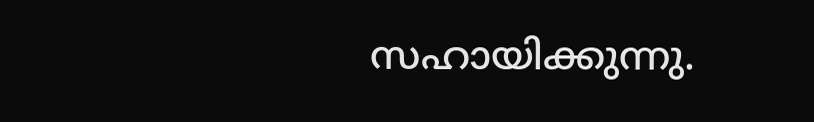സഹായിക്കുന്നു.